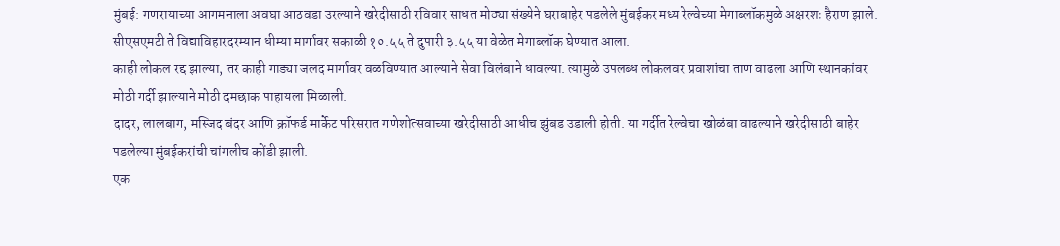मुंबई: गणरायाच्या आगमनाला अवघा आठवडा उरल्याने खरेदीसाठी रविवार साधत मोठ्या संख्येने घराबाहेर पडलेले मुंबईकर मध्य रेल्वेच्या मेगाब्लॉकमुळे अक्षरशः हैराण झाले. सीएसएमटी ते विद्याविहारदरम्यान धीम्या मार्गावर सकाळी १०.५५ ते दुपारी ३.५५ या वेळेत मेगाब्लॉक घेण्यात आला.
काही लोकल रद्द झाल्या, तर काही गाड्या जलद मार्गावर वळविण्यात आल्याने सेवा विलंबाने धावल्या. त्यामुळे उपलब्ध लोकलवर प्रवाशांचा ताण वाढला आणि स्थानकांवर मोठी गर्दी झाल्याने मोठी दमछाक पाहायला मिळाली.
दादर, लालबाग, मस्जिद बंदर आणि क्रॉफर्ड मार्केट परिसरात गणेशोत्सवाच्या खरेदीसाठी आधीच झुंबड उडाली होती. या गर्दीत रेल्वेचा खोळंबा वाढल्याने खरेदीसाठी बाहेर पडलेल्या मुंबईकरांची चांगलीच कोंडी झाली.
एक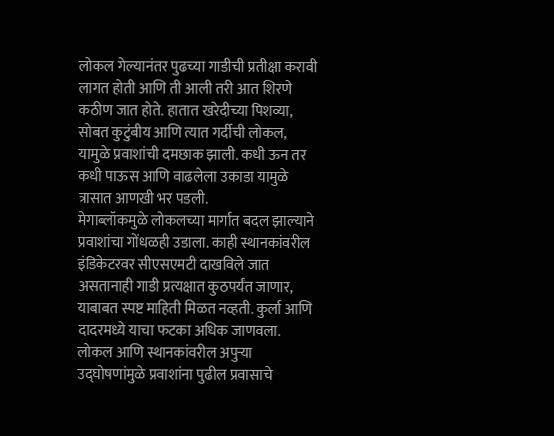लोकल गेल्यानंतर पुढच्या गाडीची प्रतीक्षा करावी लागत होती आणि ती आली तरी आत शिरणे कठीण जात होते. हातात खरेदीच्या पिशव्या, सोबत कुटुंबीय आणि त्यात गर्दीची लोकल, यामुळे प्रवाशांची दमछाक झाली. कधी ऊन तर कधी पाऊस आणि वाढलेला उकाडा यामुळे त्रासात आणखी भर पडली.
मेगाब्लॉकमुळे लोकलच्या मार्गात बदल झाल्याने प्रवाशांचा गोंधळही उडाला. काही स्थानकांवरील इंडिकेटरवर सीएसएमटी दाखविले जात असतानाही गाडी प्रत्यक्षात कुठपर्यंत जाणार, याबाबत स्पष्ट माहिती मिळत नव्हती. कुर्ला आणि दादरमध्ये याचा फटका अधिक जाणवला. लोकल आणि स्थानकांवरील अपुऱ्या उद्घोषणांमुळे प्रवाशांना पुढील प्रवासाचे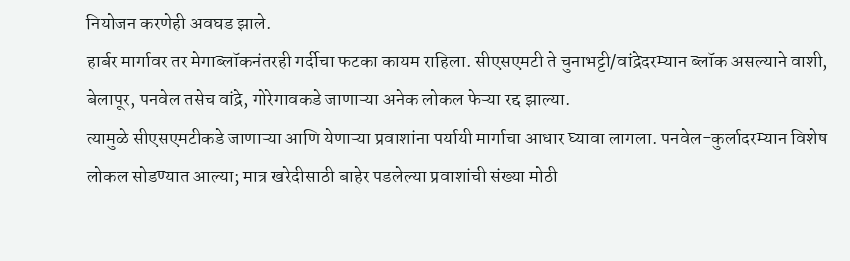नियोजन करणेही अवघड झाले.
हार्बर मार्गावर तर मेगाब्लॉकनंतरही गर्दीचा फटका कायम राहिला. सीएसएमटी ते चुनाभट्टी/वांद्रेदरम्यान ब्लॉक असल्याने वाशी, बेलापूर, पनवेल तसेच वांद्रे, गोरेगावकडे जाणाऱ्या अनेक लोकल फेऱ्या रद्द झाल्या.
त्यामुळे सीएसएमटीकडे जाणाऱ्या आणि येणाऱ्या प्रवाशांना पर्यायी मार्गाचा आधार घ्यावा लागला. पनवेल-कुर्लादरम्यान विशेष लोकल सोडण्यात आल्या; मात्र खरेदीसाठी बाहेर पडलेल्या प्रवाशांची संख्या मोठी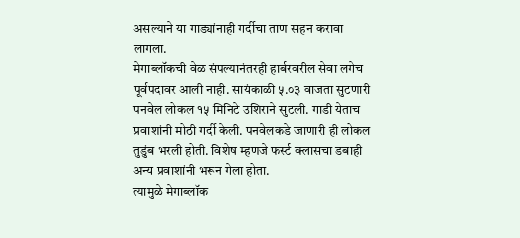असल्याने या गाड्यांनाही गर्दीचा ताण सहन करावा लागला.
मेगाब्लॉकची वेळ संपल्यानंतरही हार्बरवरील सेवा लगेच पूर्वपदावर आली नाही. सायंकाळी ५.०३ वाजता सुटणारी पनवेल लोकल १५ मिनिटे उशिराने सुटली. गाडी येताच प्रवाशांनी मोठी गर्दी केली. पनवेलकडे जाणारी ही लोकल तुडुंब भरली होती. विशेष म्हणजे फर्स्ट क्लासचा डबाही अन्य प्रवाशांनी भरून गेला होता.
त्यामुळे मेगाब्लॉक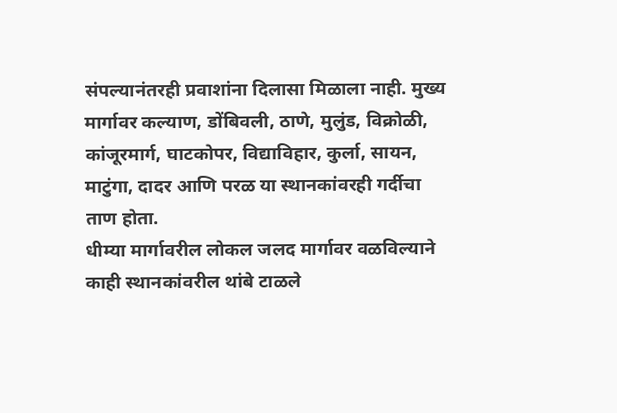संपल्यानंतरही प्रवाशांना दिलासा मिळाला नाही. मुख्य मार्गावर कल्याण, डोंबिवली, ठाणे, मुलुंड, विक्रोळी, कांजूरमार्ग, घाटकोपर, विद्याविहार, कुर्ला, सायन, माटुंगा, दादर आणि परळ या स्थानकांवरही गर्दीचा ताण होता.
धीम्या मार्गावरील लोकल जलद मार्गावर वळविल्याने काही स्थानकांवरील थांबे टाळले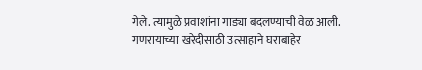गेले. त्यामुळे प्रवाशांना गाड्या बदलण्याची वेळ आली. गणरायाच्या खरेदीसाठी उत्साहाने घराबाहेर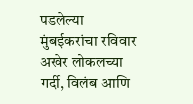पडलेल्या मुंबईकरांचा रविवार अखेर लोकलच्या गर्दी, विलंब आणि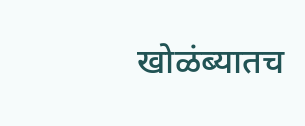खोळंब्यातच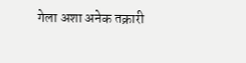गेला अशा अनेक तक्रारी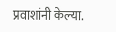प्रवाशांनी केल्या.